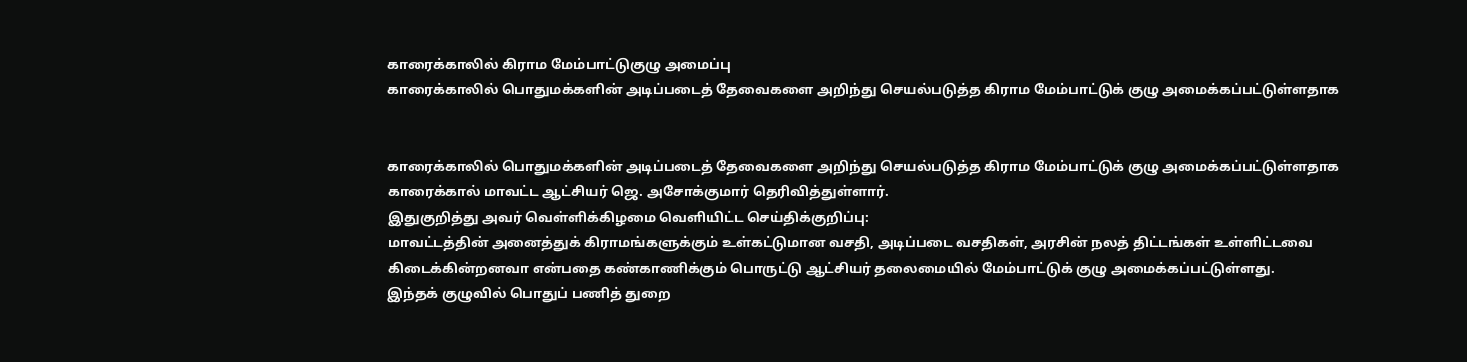காரைக்காலில் கிராம மேம்பாட்டுகுழு அமைப்பு
காரைக்காலில் பொதுமக்களின் அடிப்படைத் தேவைகளை அறிந்து செயல்படுத்த கிராம மேம்பாட்டுக் குழு அமைக்கப்பட்டுள்ளதாக


காரைக்காலில் பொதுமக்களின் அடிப்படைத் தேவைகளை அறிந்து செயல்படுத்த கிராம மேம்பாட்டுக் குழு அமைக்கப்பட்டுள்ளதாக காரைக்கால் மாவட்ட ஆட்சியர் ஜெ. அசோக்குமார் தெரிவித்துள்ளார்.
இதுகுறித்து அவர் வெள்ளிக்கிழமை வெளியிட்ட செய்திக்குறிப்பு:
மாவட்டத்தின் அனைத்துக் கிராமங்களுக்கும் உள்கட்டுமான வசதி, அடிப்படை வசதிகள், அரசின் நலத் திட்டங்கள் உள்ளிட்டவை கிடைக்கின்றனவா என்பதை கண்காணிக்கும் பொருட்டு ஆட்சியர் தலைமையில் மேம்பாட்டுக் குழு அமைக்கப்பட்டுள்ளது.
இந்தக் குழுவில் பொதுப் பணித் துறை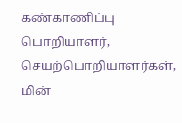கண்காணிப்பு பொறியாளர், செயற்பொறியாளர்கள், மின்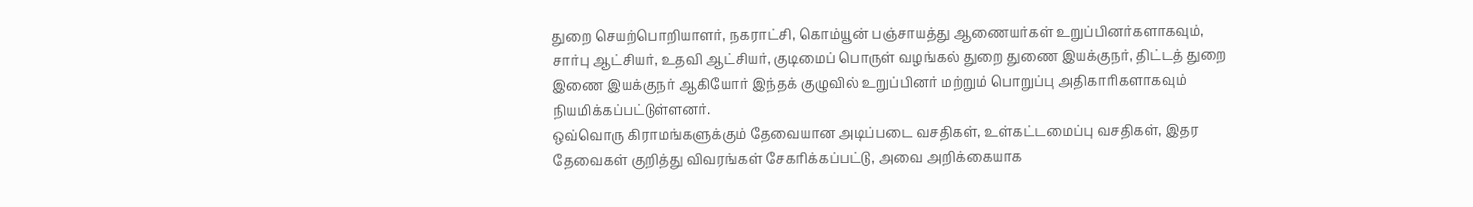துறை செயற்பொறியாளர், நகராட்சி, கொம்யூன் பஞ்சாயத்து ஆணையர்கள் உறுப்பினர்களாகவும், சார்பு ஆட்சியர், உதவி ஆட்சியர், குடிமைப் பொருள் வழங்கல் துறை துணை இயக்குநர், திட்டத் துறை இணை இயக்குநர் ஆகியோர் இந்தக் குழுவில் உறுப்பினர் மற்றும் பொறுப்பு அதிகாரிகளாகவும் நியமிக்கப்பட்டுள்ளனர்.
ஒவ்வொரு கிராமங்களுக்கும் தேவையான அடிப்படை வசதிகள், உள்கட்டமைப்பு வசதிகள், இதர தேவைகள் குறித்து விவரங்கள் சேகரிக்கப்பட்டு, அவை அறிக்கையாக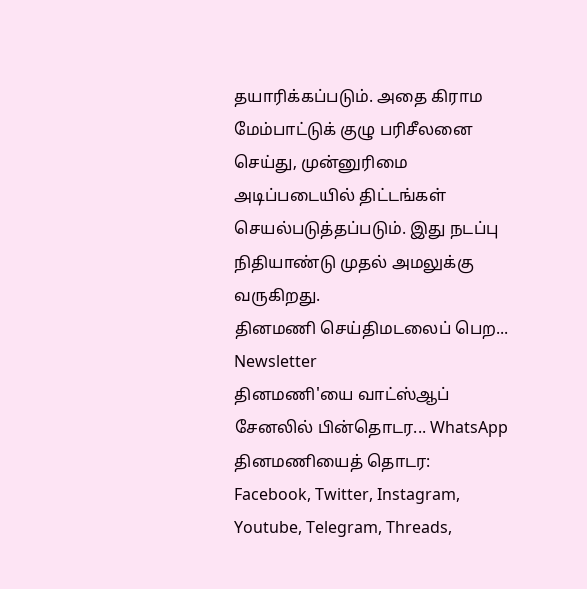தயாரிக்கப்படும். அதை கிராம மேம்பாட்டுக் குழு பரிசீலனை செய்து, முன்னுரிமை அடிப்படையில் திட்டங்கள் செயல்படுத்தப்படும். இது நடப்பு நிதியாண்டு முதல் அமலுக்கு வருகிறது.
தினமணி செய்திமடலைப் பெற... Newsletter
தினமணி'யை வாட்ஸ்ஆப் சேனலில் பின்தொடர... WhatsApp
தினமணியைத் தொடர: Facebook, Twitter, Instagram, Youtube, Telegram, Threads,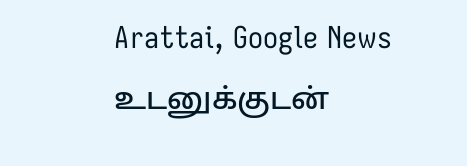Arattai, Google News
உடனுக்குடன்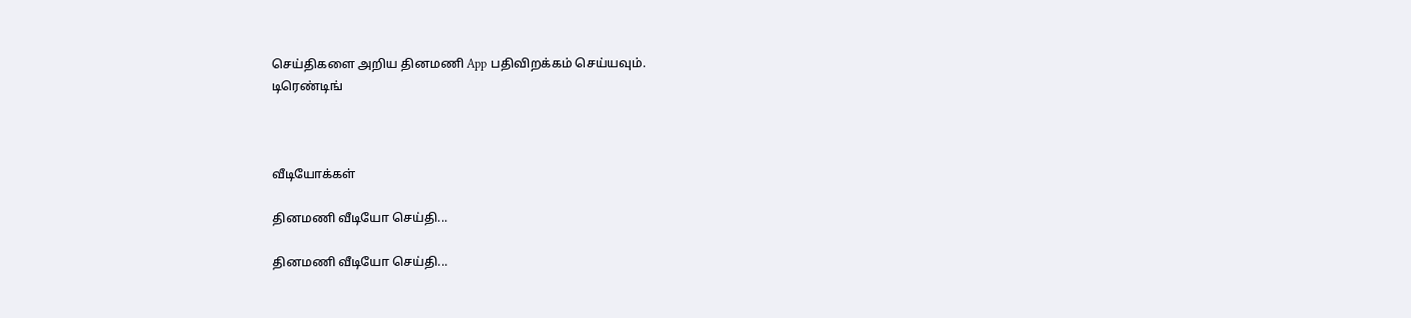செய்திகளை அறிய தினமணி App பதிவிறக்கம் செய்யவும்.
டிரெண்டிங்



வீடியோக்கள்

தினமணி வீடியோ செய்தி...

தினமணி வீடியோ செய்தி...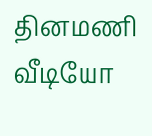தினமணி வீடியோ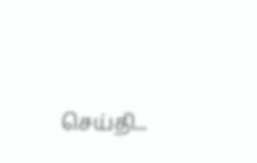செய்தி...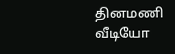தினமணி வீடியோ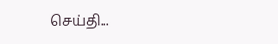செய்தி...